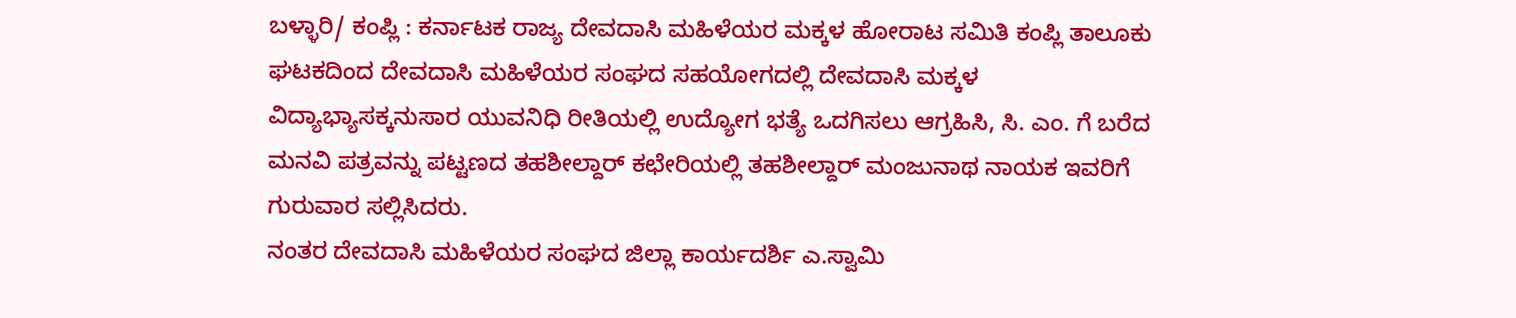ಬಳ್ಳಾರಿ/ ಕಂಪ್ಲಿ : ಕರ್ನಾಟಕ ರಾಜ್ಯ ದೇವದಾಸಿ ಮಹಿಳೆಯರ ಮಕ್ಕಳ ಹೋರಾಟ ಸಮಿತಿ ಕಂಪ್ಲಿ ತಾಲೂಕು ಘಟಕದಿಂದ ದೇವದಾಸಿ ಮಹಿಳೆಯರ ಸಂಘದ ಸಹಯೋಗದಲ್ಲಿ ದೇವದಾಸಿ ಮಕ್ಕಳ ವಿದ್ಯಾಭ್ಯಾಸಕ್ಕನುಸಾರ ಯುವನಿಧಿ ರೀತಿಯಲ್ಲಿ ಉದ್ಯೋಗ ಭತ್ಯೆ ಒದಗಿಸಲು ಆಗ್ರಹಿಸಿ, ಸಿ. ಎಂ. ಗೆ ಬರೆದ ಮನವಿ ಪತ್ರವನ್ನು ಪಟ್ಟಣದ ತಹಶೀಲ್ದಾರ್ ಕಛೇರಿಯಲ್ಲಿ ತಹಶೀಲ್ದಾರ್ ಮಂಜುನಾಥ ನಾಯಕ ಇವರಿಗೆ ಗುರುವಾರ ಸಲ್ಲಿಸಿದರು.
ನಂತರ ದೇವದಾಸಿ ಮಹಿಳೆಯರ ಸಂಘದ ಜಿಲ್ಲಾ ಕಾರ್ಯದರ್ಶಿ ಎ.ಸ್ವಾಮಿ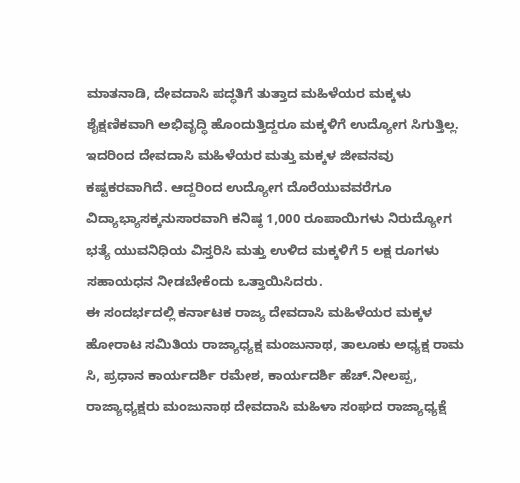ಮಾತನಾಡಿ, ದೇವದಾಸಿ ಪದ್ಧತಿಗೆ ತುತ್ತಾದ ಮಹಿಳೆಯರ ಮಕ್ಕಳು ಶೈಕ್ಷಣಿಕವಾಗಿ ಅಭಿವೃದ್ಧಿ ಹೊಂದುತ್ತಿದ್ದರೂ ಮಕ್ಕಳಿಗೆ ಉದ್ಯೋಗ ಸಿಗುತ್ತಿಲ್ಲ. ಇದರಿಂದ ದೇವದಾಸಿ ಮಹಿಳೆಯರ ಮತ್ತು ಮಕ್ಕಳ ಜೀವನವು ಕಷ್ಟಕರವಾಗಿದೆ. ಆದ್ದರಿಂದ ಉದ್ಯೋಗ ದೊರೆಯುವವರೆಗೂ ವಿದ್ಯಾಭ್ಯಾಸಕ್ಕನುಸಾರವಾಗಿ ಕನಿಷ್ಠ 1,000 ರೂಪಾಯಿಗಳು ನಿರುದ್ಯೋಗ ಭತ್ಯೆ ಯುವನಿಧಿಯ ವಿಸ್ತರಿಸಿ ಮತ್ತು ಉಳಿದ ಮಕ್ಕಳಿಗೆ 5 ಲಕ್ಷ ರೂಗಳು ಸಹಾಯಧನ ನೀಡಬೇಕೆಂದು ಒತ್ತಾಯಿಸಿದರು.
ಈ ಸಂದರ್ಭದಲ್ಲಿ ಕರ್ನಾಟಕ ರಾಜ್ಯ ದೇವದಾಸಿ ಮಹಿಳೆಯರ ಮಕ್ಕಳ ಹೋರಾಟ ಸಮಿತಿಯ ರಾಜ್ಯಾಧ್ಯಕ್ಷ ಮಂಜುನಾಥ, ತಾಲೂಕು ಅಧ್ಯಕ್ಷ ರಾಮ ಸಿ, ಪ್ರಧಾನ ಕಾರ್ಯದರ್ಶಿ ರಮೇಶ, ಕಾರ್ಯದರ್ಶಿ ಹೆಚ್.ನೀಲಪ್ಪ, ರಾಜ್ಯಾಧ್ಯಕ್ಷರು ಮಂಜುನಾಥ ದೇವದಾಸಿ ಮಹಿಳಾ ಸಂಘದ ರಾಜ್ಯಾಧ್ಯಕ್ಷೆ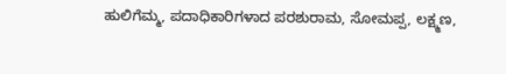ಹುಲಿಗೆಮ್ಮ, ಪದಾಧಿಕಾರಿಗಳಾದ ಪರಶುರಾಮ, ಸೋಮಪ್ಪ, ಲಕ್ಷ್ಮಣ,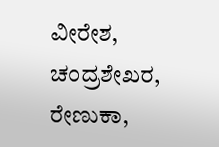ವೀರೇಶ, ಚಂದ್ರಶೇಖರ, ರೇಣುಕಾ,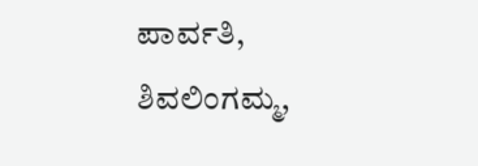ಪಾರ್ವತಿ, ಶಿವಲಿಂಗಮ್ಮ,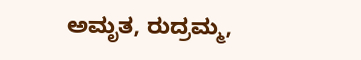ಅಮೃತ, ರುದ್ರಮ್ಮ,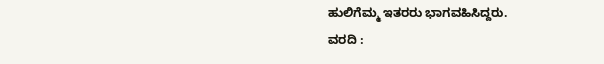ಹುಲಿಗೆಮ್ಮ ಇತರರು ಭಾಗವಹಿಸಿದ್ದರು.
ವರದಿ :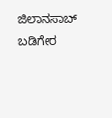ಜಿಲಾನಸಾಬ್ ಬಡಿಗೇರ